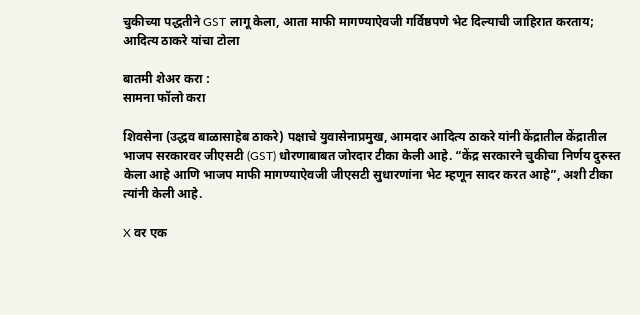चुकीच्या पद्धतीने GST लागू केला, आता माफी मागण्याऐवजी गर्विष्ठपणे भेट दिल्याची जाहिरात करताय; आदित्य ठाकरे यांचा टोला

बातमी शेअर करा :
सामना फॉलो करा

शिवसेना (उद्धव बाळासाहेब ठाकरे) पक्षाचे युवासेनाप्रमुख, आमदार आदित्य ठाकरे यांनी केंद्रातील केंद्रातील भाजप सरकारवर जीएसटी (GST) धोरणाबाबत जोरदार टीका केली आहे. “केंद्र सरकारने चुकीचा निर्णय दुरुस्त केला आहे आणि भाजप माफी मागण्याऐवजी जीएसटी सुधारणांना भेट म्हणून सादर करत आहे”, अशी टीका त्यांनी केली आहे.

X वर एक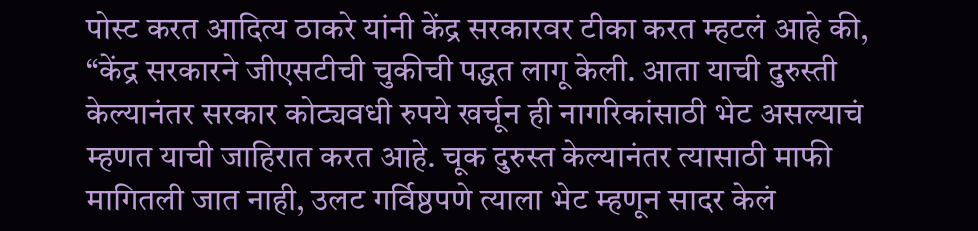पोस्ट करत आदित्य ठाकरे यांनी केंद्र सरकारवर टीका करत म्हटलं आहे की, “केंद्र सरकारने जीएसटीची चुकीची पद्धत लागू केली. आता याची दुरुस्ती केल्यानंतर सरकार कोट्यवधी रुपये खर्चून ही नागरिकांसाठी भेट असल्याचं म्हणत याची जाहिरात करत आहे. चूक दुरुस्त केल्यानंतर त्यासाठी माफी मागितली जात नाही, उलट गर्विष्ठपणे त्याला भेट म्हणून सादर केलं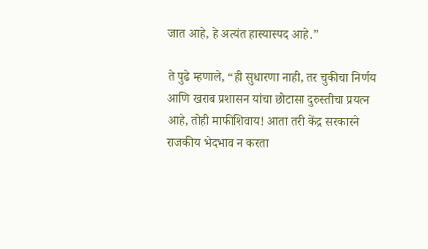जात आहे, हे अत्यंत हास्यास्पद आहे.”

ते पुढे म्हणाले, “ही सुधारणा नाही, तर चुकीचा निर्णय आणि खराब प्रशासन यांचा छोटासा दुरुस्तीचा प्रयत्न आहे, तोही माफीशिवाय! आता तरी केंद्र सरकारने राजकीय भेदभाव न करता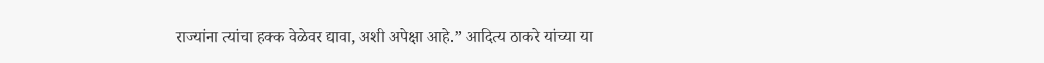राज्यांना त्यांचा हक्क वेळेवर द्यावा, अशी अपेक्षा आहे.” आदित्य ठाकरे यांच्या या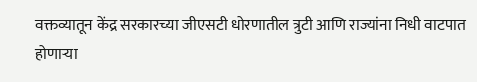वक्तव्यातून केंद्र सरकारच्या जीएसटी धोरणातील त्रुटी आणि राज्यांना निधी वाटपात होणाऱ्या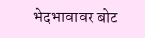भेदभावावर बोट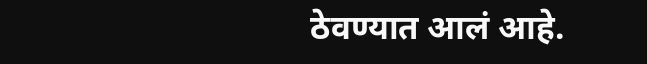ठेवण्यात आलं आहे.